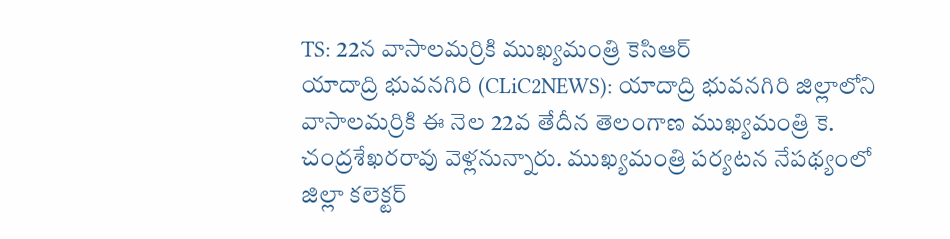TS: 22న వాసాలమర్రికి ముఖ్యమంత్రి కెసిఆర్
యాదాద్రి భువనగిరి (CLiC2NEWS): యాదాద్రి భువనగిరి జిల్లాలోని వాసాలమర్రికి ఈ నెల 22వ తేదీన తెలంగాణ ముఖ్యమంత్రి కె. చంద్రశేఖరరావు వెళ్లనున్నారు. ముఖ్యమంత్రి పర్యటన నేపథ్యంలో జిల్లా కలెక్టర్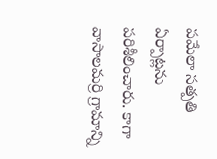పమేలా సత్పతి ఏర్పాట్లను పరిశీలించారు. కాగా వాసాలమర్రి గ్రామాన్ని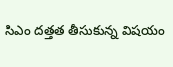సిఎం దత్తత తీసుకున్న విషయం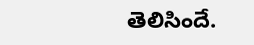తెలిసిందే.